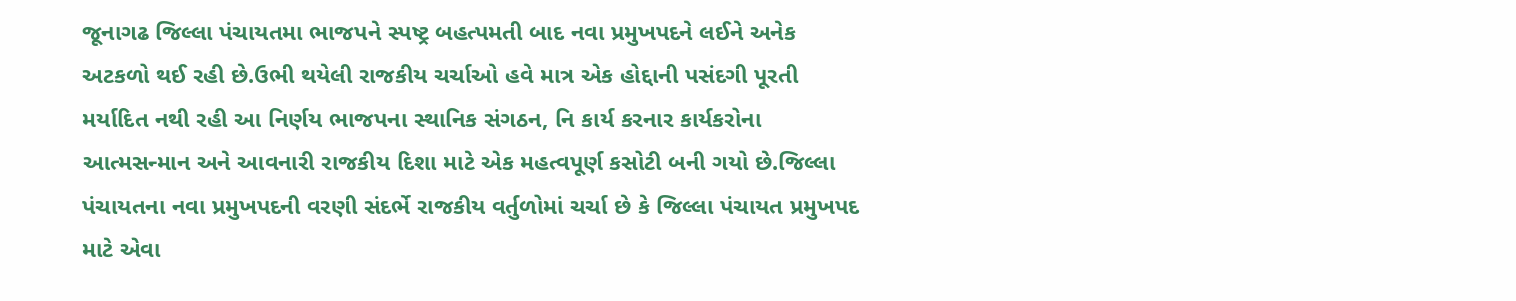જૂનાગઢ જિલ્લા પંચાયતમા ભાજપને સ્પષ્ટ્ર બહત્પમતી બાદ નવા પ્રમુખપદને લઈને અનેક અટકળો થઈ રહી છે.ઉભી થયેલી રાજકીય ચર્ચાઓ હવે માત્ર એક હોદ્દાની પસંદગી પૂરતી મર્યાદિત નથી રહી આ નિર્ણય ભાજપના સ્થાનિક સંગઠન, નિ કાર્ય કરનાર કાર્યકરોના આત્મસન્માન અને આવનારી રાજકીય દિશા માટે એક મહત્વપૂર્ણ કસોટી બની ગયો છે.જિલ્લા પંચાયતના નવા પ્રમુખપદની વરણી સંદર્ભે રાજકીય વર્તુળોમાં ચર્ચા છે કે જિલ્લા પંચાયત પ્રમુખપદ માટે એવા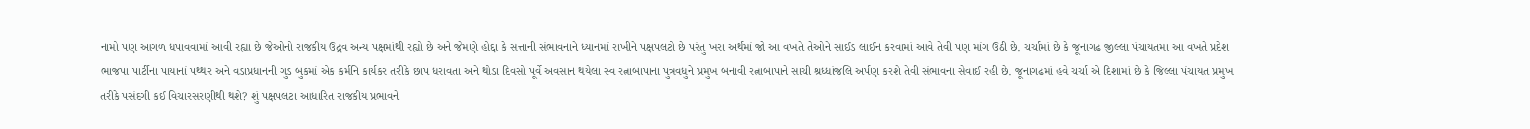નામો પણ આગળ ધપાવવામાં આવી રહ્યા છે જેઓનો રાજકીય ઉદ્રવ અન્ય પક્ષમાંથી રહ્યો છે અને જેમણે હોદ્દા કે સત્તાની સંભાવનાને ધ્યાનમાં રાખીને પક્ષપલટો છે પરંતુ ખરા અર્થમાં જો આ વખતે તેઓને સાઈડ લાઈન કરવામાં આવે તેવી પણ માંગ ઉઠી છે. ચર્ચામાં છે કે જૂનાગઢ જીલ્લા પંચાયતમા આ વખતે પ્રદેશ ભાજપા પાર્ટીના પાયાનાં પથ્થર અને વડાપ્રધાનની ગુડ બુકમાં એક કર્મનિ કાર્યકર તરીકે છાપ ધરાવતા અને થોડા દિવસો પૂર્વે અવસાન થયેલા સ્વ રત્નાબાપાના પુત્રવધુને પ્રમુખ બનાવી રત્નાબાપાને સાચી શ્રધ્ધાંજલિ અર્પણ કરશે તેવી સંભાવના સેવાઈ રહી છે. જૂનાગઢમાં હવે ચર્ચા એ દિશામાં છે કે જિલ્લા પંચાયત પ્રમુખ તરીકે પસંદગી કઈ વિચારસરણીથી થશે? શું પક્ષપલટા આધારિત રાજકીય પ્રભાવને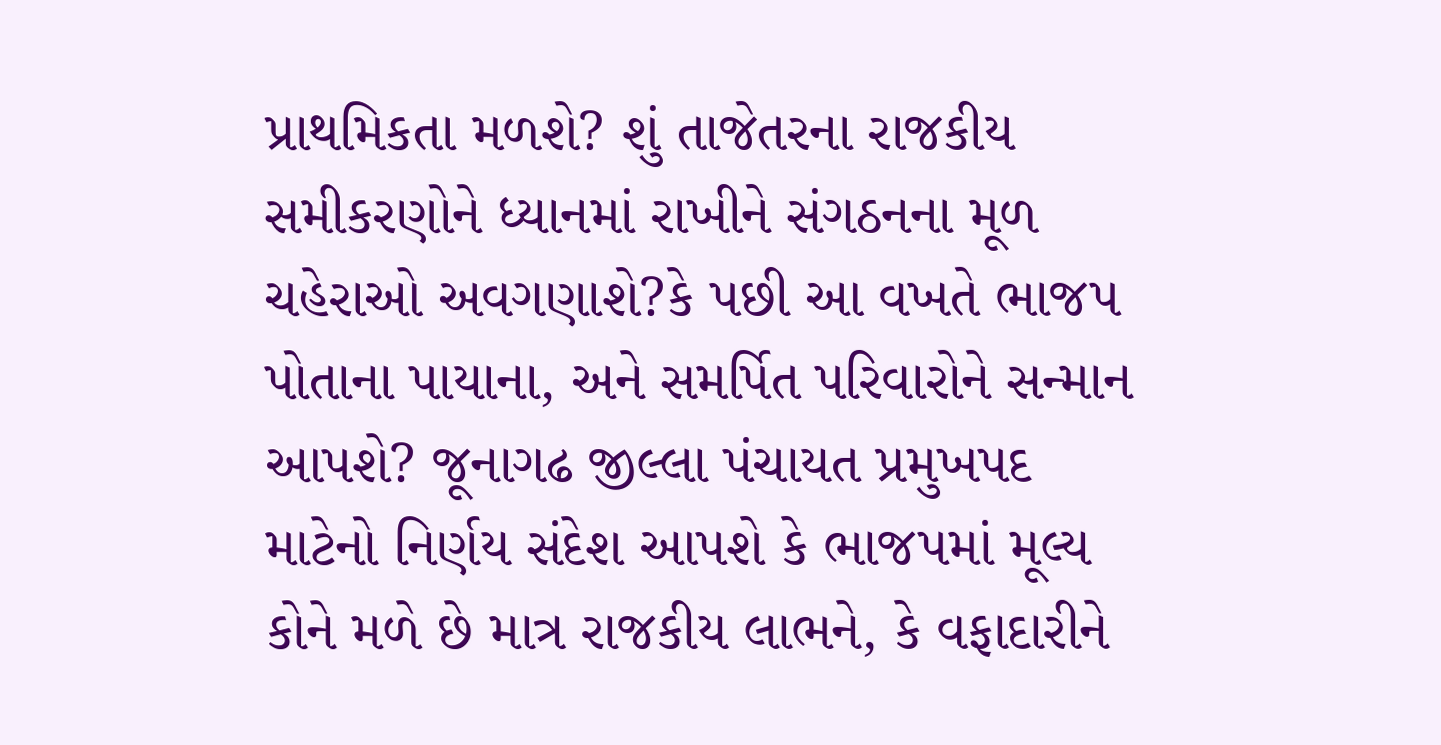પ્રાથમિકતા મળશે? શું તાજેતરના રાજકીય સમીકરણોને ધ્યાનમાં રાખીને સંગઠનના મૂળ ચહેરાઓ અવગણાશે?કે પછી આ વખતે ભાજપ પોતાના પાયાના, અને સમર્પિત પરિવારોને સન્માન આપશે? જૂનાગઢ જીલ્લા પંચાયત પ્રમુખપદ માટેનો નિર્ણય સંદેશ આપશે કે ભાજપમાં મૂલ્ય કોને મળે છે માત્ર રાજકીય લાભને, કે વફાદારીને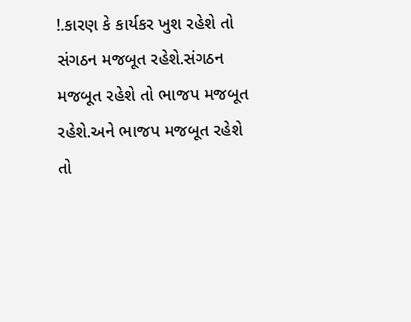!.કારણ કે કાર્યકર ખુશ રહેશે તો સંગઠન મજબૂત રહેશે.સંગઠન મજબૂત રહેશે તો ભાજપ મજબૂત રહેશે.અને ભાજપ મજબૂત રહેશે તો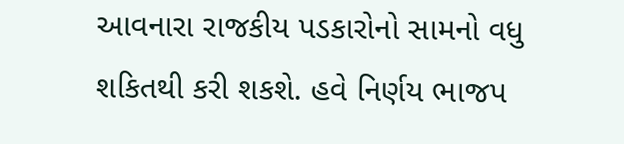આવનારા રાજકીય પડકારોનો સામનો વધુ શકિતથી કરી શકશે. હવે નિર્ણય ભાજપ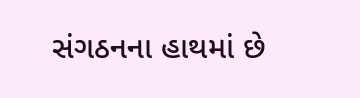સંગઠનના હાથમાં છે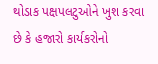થોડાક પક્ષપલટુઓને ખુશ કરવા છે કે હજારો કાર્યકરોનો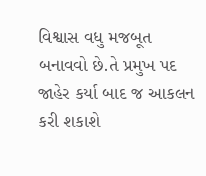વિશ્વાસ વધુ મજબૂત બનાવવો છે.તે પ્રમુખ પદ જાહેર કર્યા બાદ જ આકલન કરી શકાશે